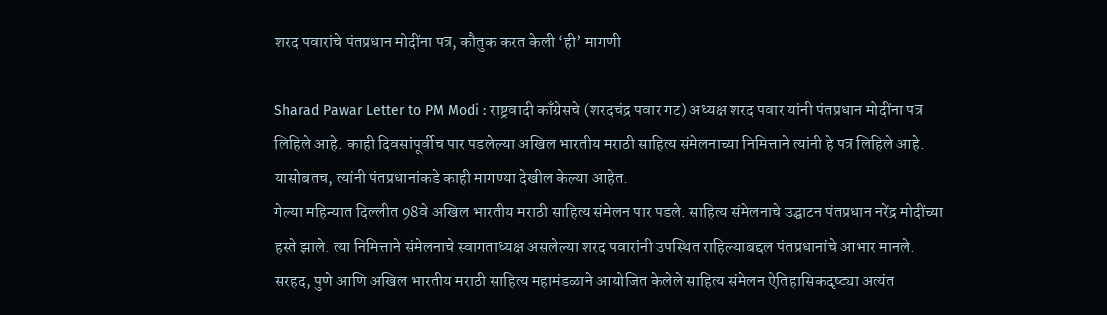शरद पवारांचे पंतप्रधान मोदींना पत्र, कौतुक करत केली ‘ही’ मागणी

Sharad Pawar Letter to PM Modi : राष्ट्रवादी काँग्रेसचे (शरदचंद्र पवार गट) अध्यक्ष शरद पवार यांनी पंतप्रधान मोदींना पत्र लिहिले आहे. काही दिवसांपूर्वीच पार पडलेल्या अखिल भारतीय मराठी साहित्य संमेलनाच्या निमित्ताने त्यांनी हे पत्र लिहिले आहे. यासोबतच, त्यांनी पंतप्रधानांकडे काही मागण्या देखील केल्या आहेत.
गेल्या महिन्यात दिल्लीत 98वे अखिल भारतीय मराठी साहित्य संमेलन पार पडले. साहित्य संमेलनाचे उद्घाटन पंतप्रधान नरेंद्र मोदींच्या हस्ते झाले. त्या निमित्ताने संमेलनाचे स्वागताध्यक्ष असलेल्या शरद पवारांनी उपस्थित राहिल्याबद्दल पंतप्रधानांचे आभार मानले. सरहद, पुणे आणि अखिल भारतीय मराठी साहित्य महामंडळाने आयोजित केलेले साहित्य संमेलन ऐतिहासिकदृष्ट्या अत्यंत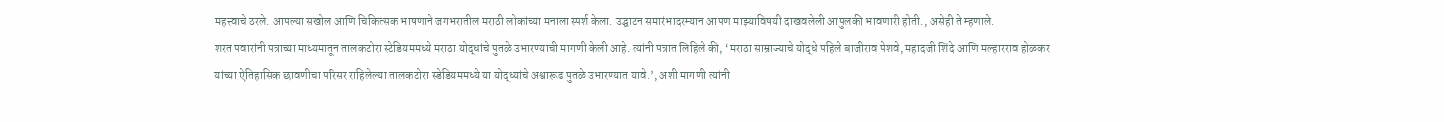महत्त्वाचे ठरले. आपल्या सखोल आणि चिकित्सक भाषणाने जगभरातील मराठी लोकांच्या मनाला स्पर्श केला. उद्घाटन समारंभादरम्यान आपण माझ्याविषयी दाखवलेली आपुलकी भावणारी होती., असेही ते म्हणाले.
शरत पवारांनी पत्राच्या माध्यमातून तालकटोरा स्टेडियममध्ये मराठा योद्धांचे पुतळे उभारण्याची मागणी केली आहे. त्यांनी पत्रात लिहिले की, ‘मराठा साम्राज्याचे योद्धे पहिले बाजीराव पेशवे, महादजी शिंदे आणि मल्हारराव होळकर यांच्या ऐतिहासिक छावणीचा परिसर राहिलेल्या तालकटोरा स्डेडियममध्ये या योद्ध्यांचे अश्वारूढ पुतळे उभारण्यात यावे.’, अशी मागणी त्यांनी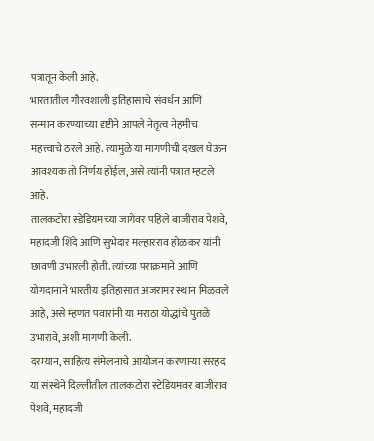पत्रातून केली आहे.
भारतातील गौरवशाली इतिहासाचे संवर्धन आणि सन्मान करण्याच्या दृष्टीने आपले नेतृत्व नेहमीच महत्त्वाचे ठरले आहे. त्यामुळे या मागणीची दखल घेऊन आवश्यक तो निर्णय होईल, असे त्यांनी पत्रात म्हटले आहे.
तालकटोरा स्डेडियमच्या जागेवर पहिले बाजीराव पेशवे, महादजी शिंदे आणि सुभेदार मल्हारराव होळकर यांनी छावणी उभारली होती. त्यांच्या पराक्रमाने आणि योगदानाने भारतीय इतिहासात अजरामर स्थान मिळवले आहे, असे म्हणत पवारांनी या मराठा योद्धांचे पुतळे उभारावे, अशी मागणी केली.
दरम्यान, साहित्य संमेलनाचे आयोजन करणाऱ्या सरहद या संस्थेने दिल्लीतील तालकटोरा स्टेडियमवर बाजीराव पेशवे, महादजी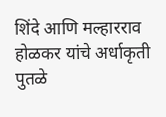शिंदे आणि मल्हारराव होळकर यांचे अर्धाकृती पुतळे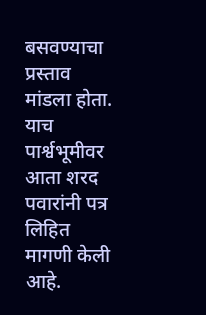बसवण्याचा प्रस्ताव मांडला होता. याच पार्श्वभूमीवर आता शरद पवारांनी पत्र लिहित मागणी केली आहे.